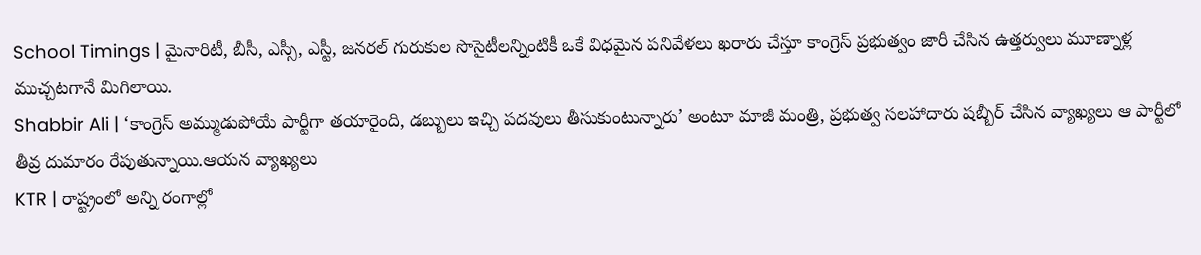School Timings | మైనారిటీ, బీసీ, ఎస్సీ, ఎస్టీ, జనరల్ గురుకుల సొసైటీలన్నింటికీ ఒకే విధమైన పనివేళలు ఖరారు చేస్తూ కాంగ్రెస్ ప్రభుత్వం జారీ చేసిన ఉత్తర్వులు మూణ్నాళ్ల ముచ్చటగానే మిగిలాయి.
Shabbir Ali | ‘కాంగ్రెస్ అమ్ముడుపోయే పార్టీగా తయారైంది, డబ్బులు ఇచ్చి పదవులు తీసుకుంటున్నారు’ అంటూ మాజీ మంత్రి, ప్రభుత్వ సలహాదారు షబ్బీర్ చేసిన వ్యాఖ్యలు ఆ పార్టీలో తీవ్ర దుమారం రేపుతున్నాయి.ఆయన వ్యాఖ్యలు
KTR | రాష్ట్రంలో అన్ని రంగాల్లో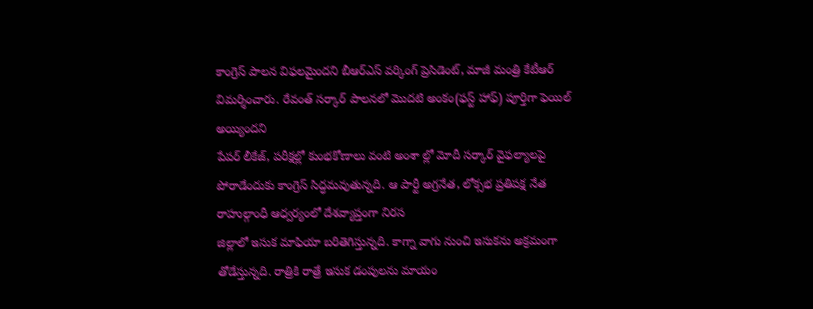కాంగ్రెస్ పాలన విఫలమైందని బీఆర్ఎస్ వర్కింగ్ ప్రెసిడెంట్, మాజీ మంత్రి కేటీఆర్ విమర్శించారు. రేవంత్ సర్కార్ పాలనలో మొదటి అంకం(ఫస్ట్ హాఫ్) పూర్తిగా ఫెయిల్ అయ్యిందని
పేపర్ లీకేజ్, పరీక్షల్లో కుంభకోణాలు వంటి అంశా ల్లో మోదీ సర్కార్ వైఫల్యాలపై పోరాడేందుకు కాంగ్రెస్ సిద్ధమవుతున్నది. ఆ పార్టీ అగ్రనేత, లోక్సభ ప్రతిపక్ష నేత రాహుల్గాంధీ ఆధ్వర్యంలో దేశవ్యాప్తంగా నిరస
జిల్లాలో ఇసుక మాఫియా బరితెగిస్తున్నది. కాగ్నా వాగు నుంచి ఇసుకను అక్రమంగా తోడేస్తున్నది. రాత్రికి రాత్రే ఇసుక డంపులను మాయం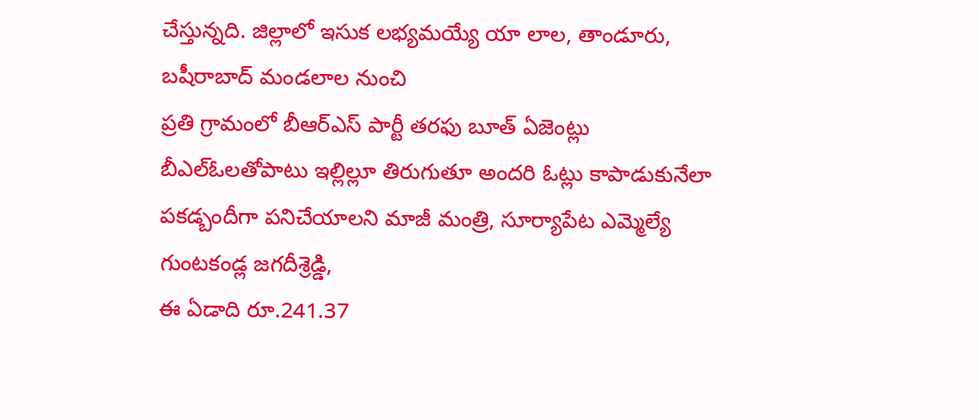చేస్తున్నది. జిల్లాలో ఇసుక లభ్యమయ్యే యా లాల, తాండూరు, బషీరాబాద్ మండలాల నుంచి
ప్రతి గ్రామంలో బీఆర్ఎస్ పార్టీ తరఫు బూత్ ఏజెంట్లు బీఎల్ఓలతోపాటు ఇల్లిల్లూ తిరుగుతూ అందరి ఓట్లు కాపాడుకునేలా పకడ్బందీగా పనిచేయాలని మాజీ మంత్రి, సూర్యాపేట ఎమ్మెల్యే గుంటకండ్ల జగదీశ్రెడ్డి,
ఈ ఏడాది రూ.241.37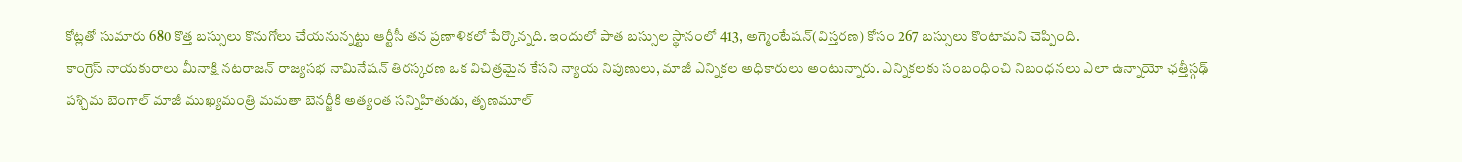కోట్లతో సుమారు 680 కొత్త బస్సులు కొనుగోలు చేయనున్నట్టు ఆర్టీసీ తన ప్రణాళికలో పేర్కొన్నది. ఇందులో పాత బస్సుల స్థానంలో 413, అగ్మెంటేషన్(విస్తరణ) కోసం 267 బస్సులు కొంటామని చెప్పింది.
కాంగ్రెస్ నాయకురాలు మీనాక్షి నటరాజన్ రాజ్యసభ నామినేషన్ తిరస్కరణ ఒక విచిత్రమైన కేసని న్యాయ నిపుణులు, మాజీ ఎన్నికల అధికారులు అంటున్నారు. ఎన్నికలకు సంబంధించి నిబంధనలు ఎలా ఉన్నాయో ఛత్తీస్గఢ్
పశ్చిమ బెంగాల్ మాజీ ముఖ్యమంత్రి మమతా బెనర్జీకి అత్యంత సన్నిహితుడు, తృణమూల్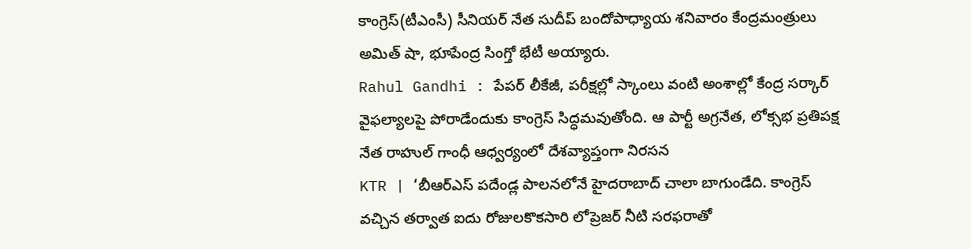కాంగ్రెస్(టీఎంసీ) సీనియర్ నేత సుదీప్ బందోపాధ్యాయ శనివారం కేంద్రమంత్రులు అమిత్ షా, భూపేంద్ర సింగ్తో భేటీ అయ్యారు.
Rahul Gandhi : పేపర్ లీకేజీ, పరీక్షల్లో స్కాంలు వంటి అంశాల్లో కేంద్ర సర్కార్ వైఫల్యాలపై పోరాడేందుకు కాంగ్రెస్ సిద్ధమవుతోంది. ఆ పార్టీ అగ్రనేత, లోక్సభ ప్రతిపక్ష నేత రాహుల్ గాంధీ ఆధ్వర్యంలో దేశవ్యాప్తంగా నిరసన
KTR | ‘బీఆర్ఎస్ పదేండ్ల పాలనలోనే హైదరాబాద్ చాలా బాగుండేది. కాంగ్రెస్ వచ్చిన తర్వాత ఐదు రోజులకొకసారి లోప్రెజర్ నీటి సరఫరాతో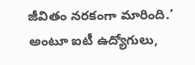జీవితం నరకంగా మారింది.’ అంటూ ఐటీ ఉద్యోగులు,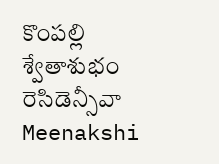కొంపల్లి శ్వేతాశుభం రెసిడెన్సీవా
Meenakshi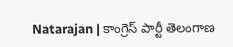Natarajan | కాంగ్రెస్ పార్టీ తెలంగాణ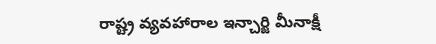రాష్ట్ర వ్యవహారాల ఇన్చార్జి మీనాక్షీ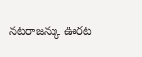నటరాజన్కు ఊరట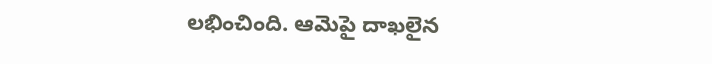లభించింది. ఆమెపై దాఖలైన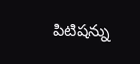పిటిషన్ను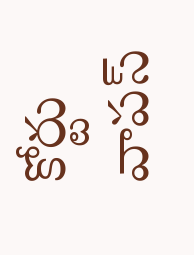కోర్టు వాపస్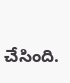చేసింది.